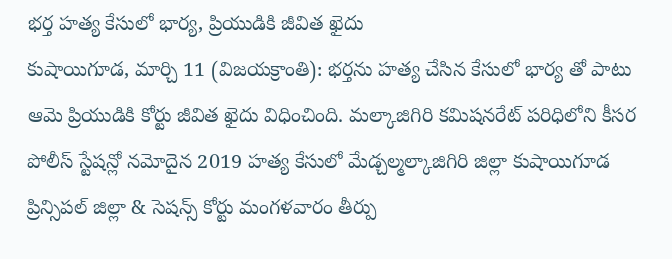భర్త హత్య కేసులో భార్య, ప్రియుడికి జీవిత ఖైదు
కుషాయిగూడ, మార్చి 11 (విజయక్రాంతి): భర్తను హత్య చేసిన కేసులో భార్య తో పాటు ఆమె ప్రియుడికి కోర్టు జీవిత ఖైదు విధించింది. మల్కాజిగిరి కమిషనరేట్ పరిధిలోని కీసర పోలీస్ స్టేషన్లో నమోదైన 2019 హత్య కేసులో మేడ్చల్మల్కాజిగిరి జిల్లా కుషాయిగూడ ప్రిన్సిపల్ జిల్లా & సెషన్స్ కోర్టు మంగళవారం తీర్పు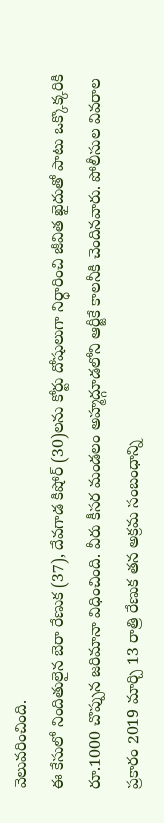వెలువరించింది.
ఈ కేసులో నిందితులైన బెరా రేణుక (37), దేవగాడ కిషోర్ (30)లను కోర్టు దోషులుగా నిర్ధారించి జీవిత ఖైదుతో పాటు ఒక్కొక్కరికి రూ.1000 చొప్పున జరిమానా విధించింది. వీరు కీసర మండలం అహ్మద్గూడలోని ఆర్జీకే కాలనీకి చెందినవారు. పోలీసుల వివరాల ప్రకారం 2019 మార్చి 13 రాత్రి రేణుక తన అక్రమ సంబంధాన్ని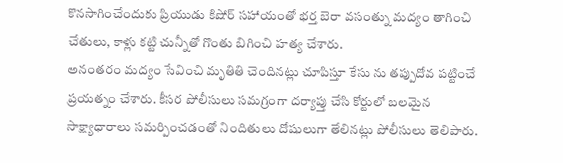కొనసాగించేందుకు ప్రియుడు కిషోర్ సహాయంతో భర్త బెరా వసంత్ను మద్యం తాగించి చేతులు, కాళ్లు కట్టి చున్నీతో గొంతు బిగించి హత్య చేశారు.
అనంతరం మద్యం సేవించి మృతితి చెందినట్లు చూపిస్తూ కేసు ను తప్పుదోవ పట్టించే ప్రయత్నం చేశారు. కీసర పోలీసులు సమగ్రంగా దర్యాప్తు చేసి కోర్టులో బలమైన సాక్ష్యాధారాలు సమర్పించడంతో నిందితులు దోషులుగా తేలినట్లు పోలీసులు తెలిపారు.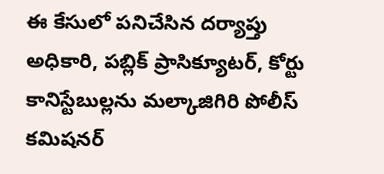ఈ కేసులో పనిచేసిన దర్యాప్తు అధికారి, పబ్లిక్ ప్రాసిక్యూటర్, కోర్టు కానిస్టేబుల్లను మల్కాజిగిరి పోలీస్ కమిషనర్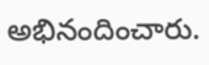అభినందించారు.